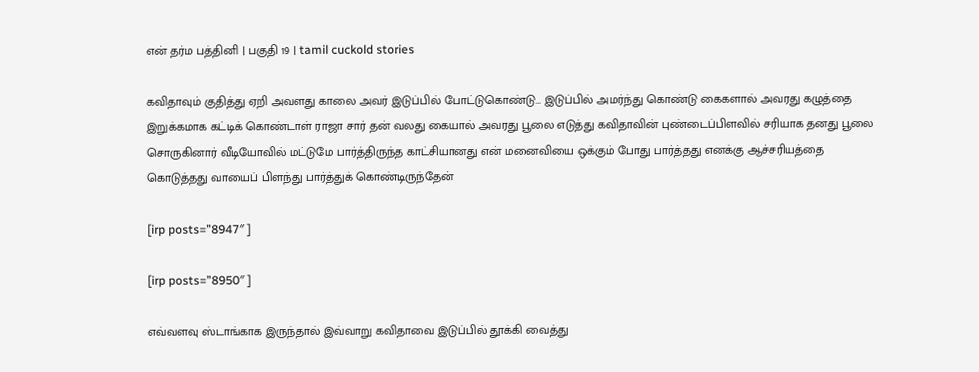என் தர்ம பத்தினி | பகுதி 19 | tamil cuckold stories

கவிதாவும் குதித்து ஏறி அவளது காலை அவர் இடுப்பில் போட்டுகொண்டு… இடுப்பில் அமர்ந்து கொண்டு கைகளால் அவரது கழுத்தை இறுக்கமாக கட்டிக் கொண்டாள் ராஜா சார் தன் வலது கையால் அவரது பூலை எடுத்து கவிதாவின் புண்டைப்பிளவில் சரியாக தனது பூலை சொருகினார் வீடியோவில் மட்டுமே பார்த்திருந்த காட்சியானது என் மனைவியை ஒக்கும் போது பார்த்தது எனக்கு ஆச்சரியத்தை கொடுத்தது வாயைப் பிளந்து பார்த்துக் கொண்டிருந்தேன்

[irp posts=”8947″ ]

[irp posts=”8950″ ]

எவ்வளவு ஸ்டாங்காக இருந்தால் இவ்வாறு கவிதாவை இடுப்பில் தூக்கி வைத்து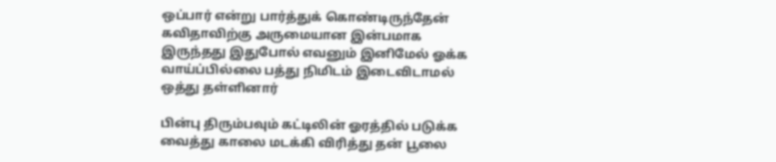ஒப்பார் என்று பார்த்துக் கொண்டிருந்தேன் கவிதாவிற்கு அருமையான இன்பமாக இருந்தது இதுபோல் எவனும் இனிமேல் ஓக்க வாய்ப்பில்லை பத்து நிமிடம் இடைவிடாமல் ஒத்து தள்ளினார்

பின்பு திரும்பவும் கட்டிலின் ஓரத்தில் படுக்க வைத்து காலை மடக்கி விரித்து தன் பூலை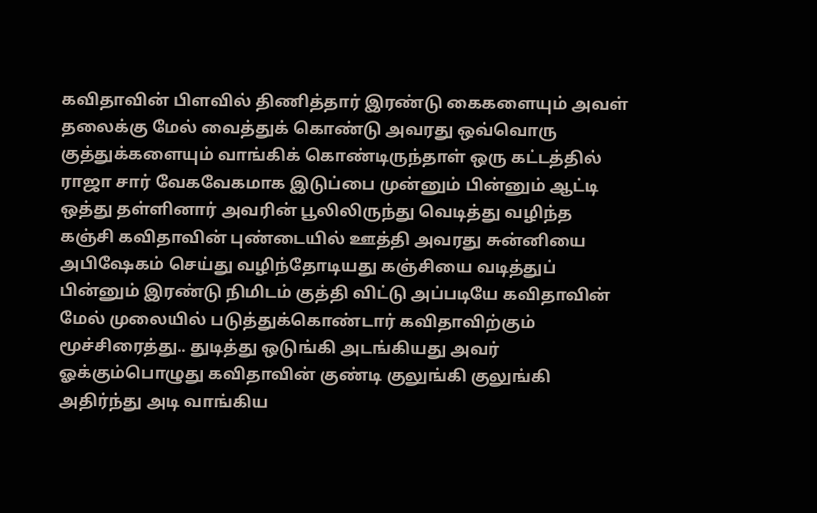கவிதாவின் பிளவில் திணித்தார் இரண்டு கைகளையும் அவள் தலைக்கு மேல் வைத்துக் கொண்டு அவரது ஒவ்வொரு குத்துக்களையும் வாங்கிக் கொண்டிருந்தாள் ஒரு கட்டத்தில் ராஜா சார் வேகவேகமாக இடுப்பை முன்னும் பின்னும் ஆட்டி ஒத்து தள்ளினார் அவரின் பூலிலிருந்து வெடித்து வழிந்த கஞ்சி கவிதாவின் புண்டையில் ஊத்தி அவரது சுன்னியை அபிஷேகம் செய்து வழிந்தோடியது கஞ்சியை வடித்துப் பின்னும் இரண்டு நிமிடம் குத்தி விட்டு அப்படியே கவிதாவின் மேல் முலையில் படுத்துக்கொண்டார் கவிதாவிற்கும் மூச்சிரைத்து.. துடித்து ஒடுங்கி அடங்கியது அவர் ஓக்கும்பொழுது கவிதாவின் குண்டி குலுங்கி குலுங்கி அதிர்ந்து அடி வாங்கிய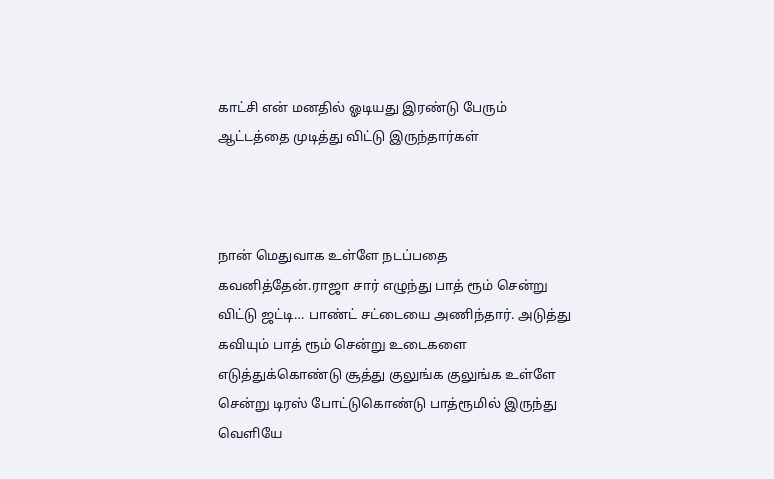காட்சி என் மனதில் ஓடியது இரண்டு பேரும் ஆட்டத்தை முடித்து விட்டு இருந்தார்கள்



நான் மெதுவாக உள்ளே நடப்பதை கவனித்தேன்.ராஜா சார் எழுந்து பாத் ரூம் சென்று விட்டு ஜட்டி… பாண்ட் சட்டையை அணிந்தார். அடுத்து கவியும் பாத் ரூம் சென்று உடைகளை எடுத்துக்கொண்டு சூத்து குலுங்க குலுங்க உள்ளே சென்று டிரஸ் போட்டுகொண்டு பாத்ரூமில் இருந்து வெளியே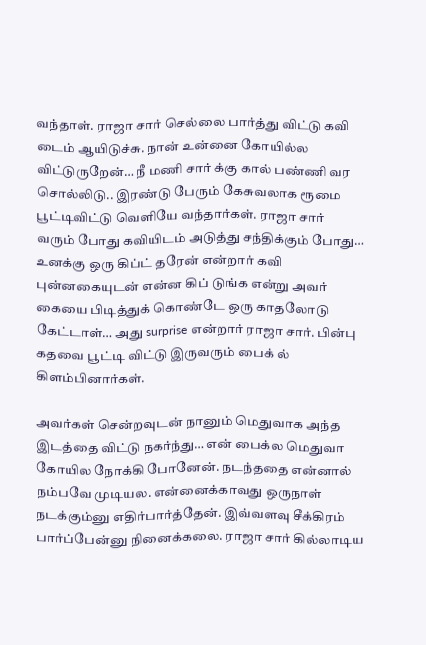வந்தாள். ராஜா சார் செல்லை பார்த்து விட்டு கவி டைம் ஆயிடுச்சு. நான் உன்னை கோயில்ல விட்டுருறேன்… நீ மணி சார் க்கு கால் பண்ணி வர சொல்லிடு.. இரண்டு பேரும் கேசுவலாக ரூமை பூட்டிவிட்டு வெளியே வந்தார்கள். ராஜா சார் வரும் போது கவியிடம் அடுத்து சந்திக்கும் போது… உனக்கு ஒரு கிப்ட் தரேன் என்றார் கவி புன்னகையுடன் என்ன கிப் டுங்க என்று அவர் கையை பிடித்துக் கொண்டே ஒரு காதலோடு கேட்டாள்… அது surprise என்றார் ராஜா சார். பின்பு கதவை பூட்டி விட்டு இருவரும் பைக் ல் கிளம்பினார்கள்.

அவர்கள் சென்றவுடன் நானும் மெதுவாக அந்த இடத்தை விட்டு நகர்ந்து… என் பைக்ல மெதுவா கோயில நோக்கி போனேன். நடந்ததை என்னால் நம்பவே முடியல. என்னைக்காவது ஒருநாள் நடக்கும்னு எதிர்பார்த்தேன். இவ்வளவு சீக்கிரம் பார்ப்பேன்னு நினைக்கலை. ராஜா சார் கில்லாடிய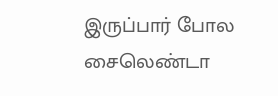இருப்பார் போல சைலெண்டா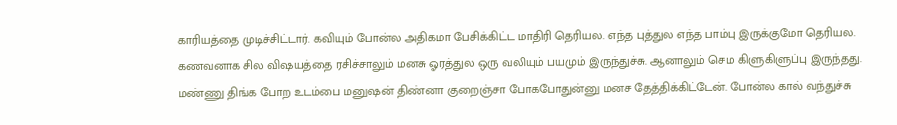காரியத்தை முடிச்சிட்டார். கவியும் போன்ல அதிகமா பேசிக்கிட்ட மாதிரி தெரியல. எந்த புத்துல எந்த பாம்பு இருக்குமோ தெரியல. கணவனாக சில விஷயத்தை ரசிச்சாலும் மனசு ஓரத்துல ஒரு வலியும் பயமும் இருந்துச்சு. ஆனாலும் செம கிளுகிளுப்பு இருந்தது. மண்ணு திங்க போற உடம்பை மனுஷன் திண்னா குறைஞ்சா போகபோதுன்னு மனச தேத்திக்கிட்டேன். போன்ல கால் வந்துச்சு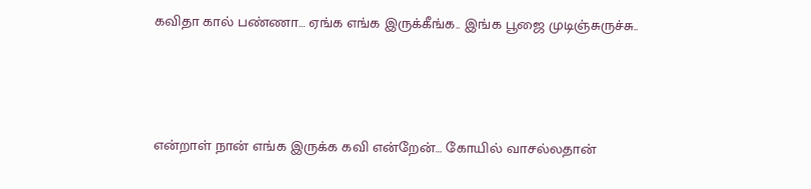கவிதா கால் பண்ணா… ஏங்க எங்க இருக்கீங்க.. இங்க பூஜை முடிஞ்சுருச்சு..



என்றாள் நான் எங்க இருக்க கவி என்றேன்… கோயில் வாசல்லதான்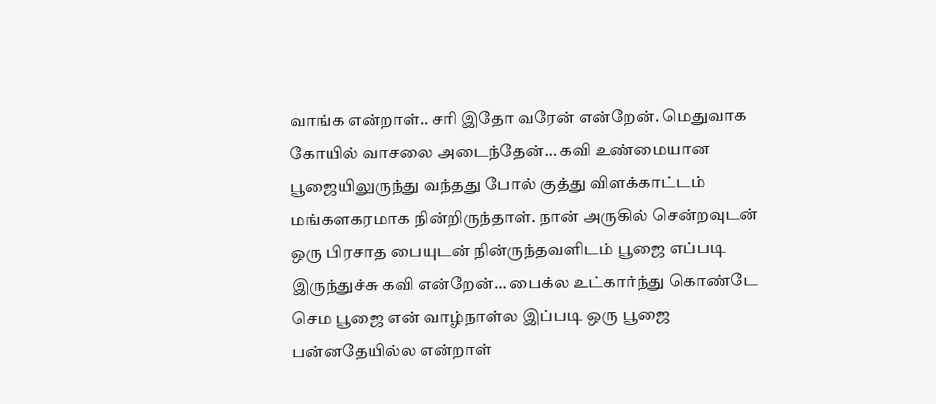வாங்க என்றாள்.. சரி இதோ வரேன் என்றேன். மெதுவாக கோயில் வாசலை அடைந்தேன்… கவி உண்மையான பூஜையிலுருந்து வந்தது போல் குத்து விளக்காட்டம் மங்களகரமாக நின்றிருந்தாள். நான் அருகில் சென்றவுடன் ஒரு பிரசாத பையுடன் நின்ருந்தவளிடம் பூஜை எப்படி இருந்துச்சு கவி என்றேன்… பைக்ல உட்கார்ந்து கொண்டே செம பூஜை என் வாழ்நாள்ல இப்படி ஒரு பூஜை பன்னதேயில்ல என்றாள்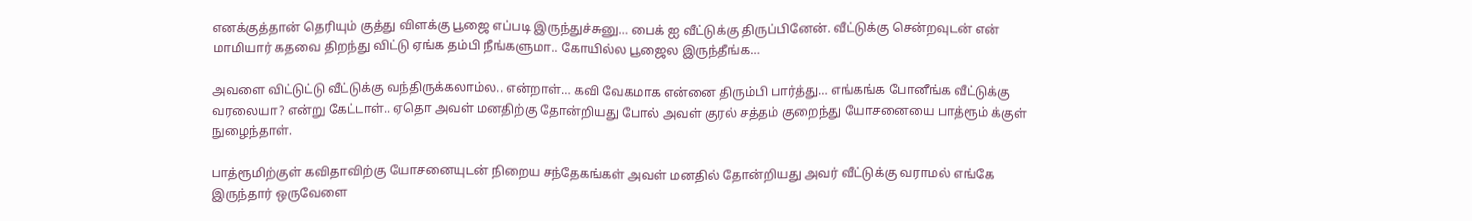எனக்குத்தான் தெரியும் குத்து விளக்கு பூஜை எப்படி இருந்துச்சுனு… பைக் ஐ வீட்டுக்கு திருப்பினேன். வீட்டுக்கு சென்றவுடன் என் மாமியார் கதவை திறந்து விட்டு ஏங்க தம்பி நீங்களுமா.. கோயில்ல பூஜைல இருந்தீங்க…

அவளை விட்டுட்டு வீட்டுக்கு வந்திருக்கலாம்ல.. என்றாள்… கவி வேகமாக என்னை திரும்பி பார்த்து… எங்கங்க போனீங்க வீட்டுக்கு வரலையா? என்று கேட்டாள்.. ஏதொ அவள் மனதிற்கு தோன்றியது போல் அவள் குரல் சத்தம் குறைந்து யோசனையை பாத்ரூம் க்குள் நுழைந்தாள்.

பாத்ரூமிற்குள் கவிதாவிற்கு யோசனையுடன் நிறைய சந்தேகங்கள் அவள் மனதில் தோன்றியது அவர் வீட்டுக்கு வராமல் எங்கே இருந்தார் ஒருவேளை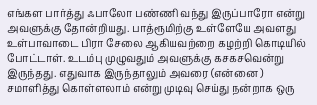எங்கள பார்த்து ஃபாலோ பண்ணி வந்து இருப்பாரோ என்று அவளுக்கு தோன்றியது. பாத்ரூமிற்கு உள்ளேயே அவளது உள்பாவாடை பிரா சேலை ஆகியவற்றை கழற்றி கொடியில் போட்டாள். உடம்பு முழுவதும் அவளுக்கு கசகசவென்று இருந்தது. எதுவாக இருந்தாலும் அவரை (என்னை ) சமாளித்து கொள்ளலாம் என்று முடிவு செய்து நன்றாக ஒரு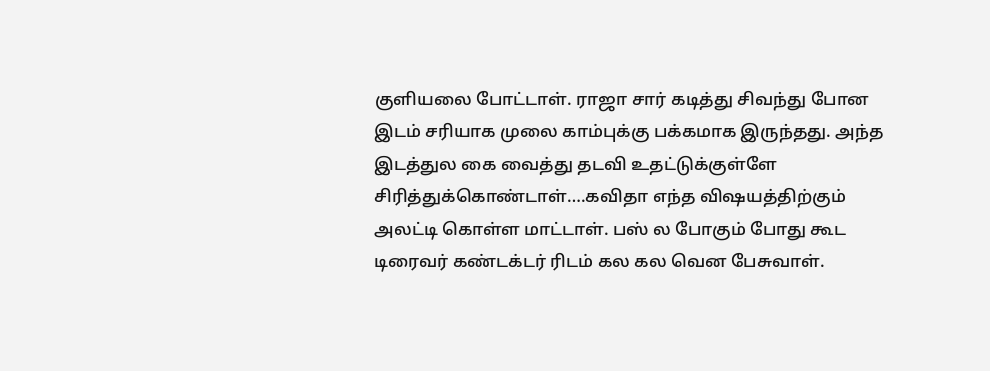குளியலை போட்டாள். ராஜா சார் கடித்து சிவந்து போன இடம் சரியாக முலை காம்புக்கு பக்கமாக இருந்தது. அந்த இடத்துல கை வைத்து தடவி உதட்டுக்குள்ளே சிரித்துக்கொண்டாள்….கவிதா எந்த விஷயத்திற்கும் அலட்டி கொள்ள மாட்டாள். பஸ் ல போகும் போது கூட டிரைவர் கண்டக்டர் ரிடம் கல கல வென பேசுவாள்.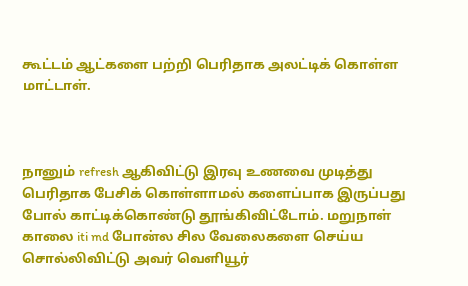கூட்டம் ஆட்களை பற்றி பெரிதாக அலட்டிக் கொள்ள மாட்டாள்.



நானும் refresh ஆகிவிட்டு இரவு உணவை முடித்து பெரிதாக பேசிக் கொள்ளாமல் களைப்பாக இருப்பது போல் காட்டிக்கொண்டு தூங்கிவிட்டோம். மறுநாள் காலை iti md போன்ல சில வேலைகளை செய்ய சொல்லிவிட்டு அவர் வெளியூர்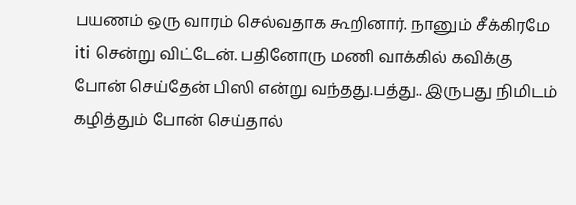பயணம் ஒரு வாரம் செல்வதாக கூறினார். நானும் சீக்கிரமே iti சென்று விட்டேன். பதினோரு மணி வாக்கில் கவிக்கு போன் செய்தேன் பிஸி என்று வந்தது.பத்து.. இருபது நிமிடம் கழித்தும் போன் செய்தால்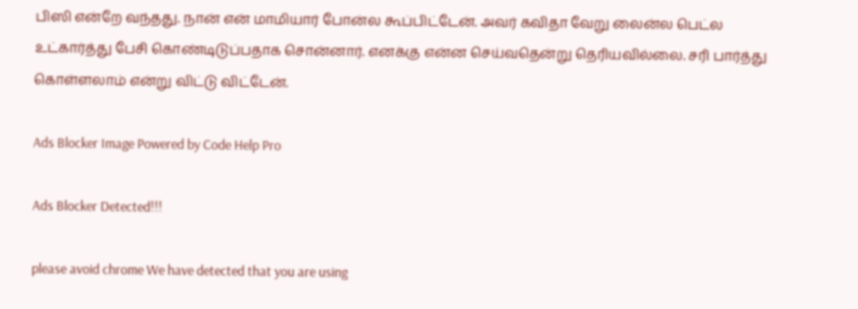பிஸி என்றே வந்தது. நான் என் மாமியார் போன்ல கூப்பிட்டேன். அவர் கவிதா வேறு லைன்ல பெட்ல உட்கார்த்து பேசி கொண்டிடுப்பதாக சொன்னார். எனக்கு என்ன செய்வதென்று தெரியவில்லை. சரி பார்த்து கொள்ளலாம் என்று விட்டு விட்டேன்.

Ads Blocker Image Powered by Code Help Pro

Ads Blocker Detected!!!

please avoid chrome We have detected that you are using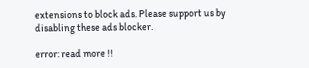extensions to block ads. Please support us by disabling these ads blocker.

error: read more !!